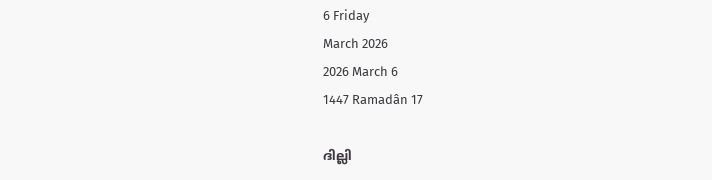6 Friday
March 2026
2026 March 6
1447 Ramadân 17

ദില്ലി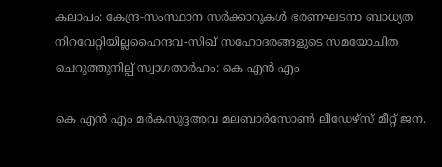കലാപം: കേന്ദ്ര-സംസ്ഥാന സര്‍ക്കാറുകള്‍ ഭരണഘടനാ ബാധ്യത നിറവേറ്റിയില്ലഹൈന്ദവ-സിഖ് സഹോദരങ്ങളുടെ സമയോചിത ചെറുത്തുനില്പ് സ്വാഗതാര്‍ഹം: കെ എന്‍ എം

കെ എന്‍ എം മര്‍കസുദ്ദഅവ മലബാര്‍സോണ്‍ ലീഡേഴ്‌സ് മീറ്റ് ജന.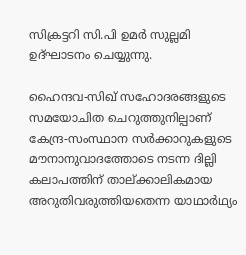സിക്രട്ടറി സി.പി ഉമര്‍ സുല്ലമി ഉദ്ഘാടനം ചെയ്യുന്നു.

ഹൈന്ദവ-സിഖ് സഹോദരങ്ങളുടെ സമയോചിത ചെറുത്തുനില്പാണ് കേന്ദ്ര-സംസ്ഥാന സര്‍ക്കാറുകളുടെ മൗനാനുവാദത്തോടെ നടന്ന ദില്ലി കലാപത്തിന് താല്ക്കാലികമായ അറുതിവരുത്തിയതെന്ന യാഥാര്‍ഥ്യം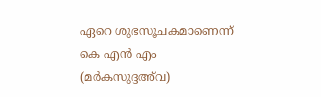ഏറെ ശുഭസൂചകമാണെന്ന് കെ എന്‍ എം (മര്‍കസുദ്ദഅ്‌വ)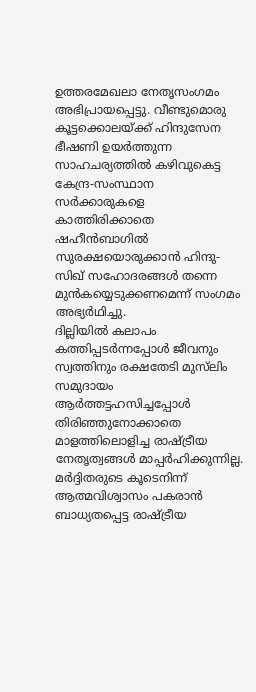ഉത്തരമേഖലാ നേതൃസംഗമം അഭിപ്രായപ്പെട്ടു. വീണ്ടുമൊരു കൂട്ടക്കൊലയ്ക്ക് ഹിന്ദുസേന ഭീഷണി ഉയര്‍ത്തുന്ന സാഹചര്യത്തില്‍ കഴിവുകെട്ട കേന്ദ്ര-സംസ്ഥാന സര്‍ക്കാരുകളെ കാത്തിരിക്കാതെ ഷഹീന്‍ബാഗില്‍ സുരക്ഷയൊരുക്കാന്‍ ഹിന്ദു-സിഖ് സഹോദരങ്ങള്‍ തന്നെ മുന്‍കയ്യെടുക്കണമെന്ന് സംഗമം അഭ്യര്‍ഥിച്ചു.
ദില്ലിയില്‍ കലാപം കത്തിപ്പടര്‍ന്നപ്പോള്‍ ജീവനും സ്വത്തിനും രക്ഷതേടി മുസ്‌ലിം സമുദായം ആര്‍ത്തട്ടഹസിച്ചപ്പോള്‍ തിരിഞ്ഞുനോക്കാതെ മാളത്തിലൊളിച്ച രാഷ്ട്രീയ നേതൃത്വങ്ങള്‍ മാപ്പര്‍ഹിക്കുന്നില്ല. മര്‍ദ്ദിതരുടെ കൂടെനിന്ന് ആത്മവിശ്വാസം പകരാന്‍ ബാധ്യതപ്പെട്ട രാഷ്ട്രീയ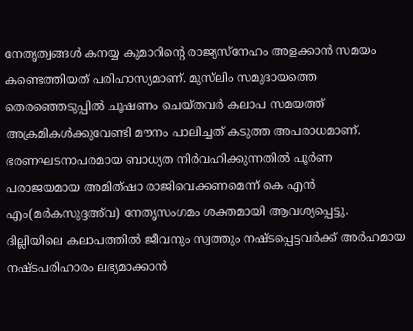നേതൃത്വങ്ങള്‍ കനയ്യ കുമാറിന്റെ രാജ്യസ്‌നേഹം അളക്കാന്‍ സമയം കണ്ടെത്തിയത് പരിഹാസ്യമാണ്. മുസ്‌ലിം സമുദായത്തെ തെരഞ്ഞെടുപ്പില്‍ ചൂഷണം ചെയ്തവര്‍ കലാപ സമയത്ത് അക്രമികള്‍ക്കുവേണ്ടി മൗനം പാലിച്ചത് കടുത്ത അപരാധമാണ്.
ഭരണഘടനാപരമായ ബാധ്യത നിര്‍വഹിക്കുന്നതില്‍ പൂര്‍ണ പരാജയമായ അമിത്ഷാ രാജിവെക്കണമെന്ന് കെ എന്‍ എം(മര്‍കസുദ്ദഅ്‌വ) നേതൃസംഗമം ശക്തമായി ആവശ്യപ്പെട്ടു. ദില്ലിയിലെ കലാപത്തില്‍ ജീവനും സ്വത്തും നഷ്ടപ്പെട്ടവര്‍ക്ക് അര്‍ഹമായ നഷ്ടപരിഹാരം ലഭ്യമാക്കാന്‍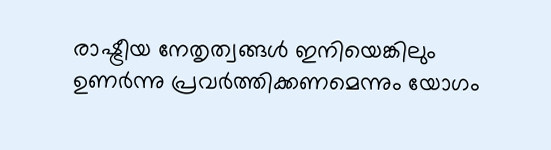രാഷ്ട്രീയ നേതൃത്വങ്ങള്‍ ഇനിയെങ്കിലും ഉണര്‍ന്നു പ്രവര്‍ത്തിക്കണമെന്നും യോഗം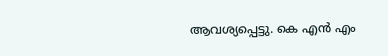ആവശ്യപ്പെട്ടു. കെ എന്‍ എം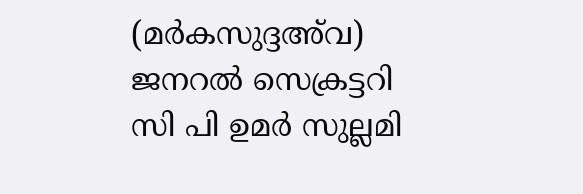(മര്‍കസുദ്ദഅ്‌വ) ജനറല്‍ സെക്രട്ടറി സി പി ഉമര്‍ സുല്ലമി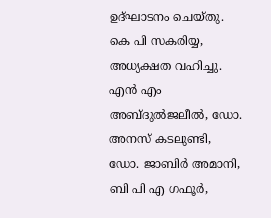ഉദ്ഘാടനം ചെയ്തു. കെ പി സകരിയ്യ, അധ്യക്ഷത വഹിച്ചു. എന്‍ എം അബ്ദുല്‍ജലീല്‍, ഡോ. അനസ് കടലുണ്ടി, ഡോ. ജാബിര്‍ അമാനി, ബി പി എ ഗഫൂര്‍,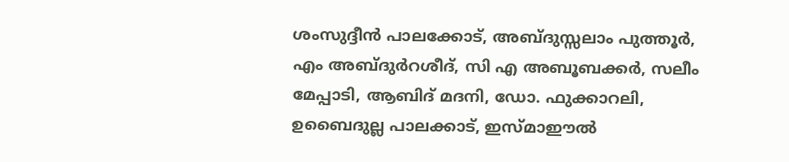ശംസുദ്ദീന്‍ പാലക്കോട്, അബ്ദുസ്സലാം പുത്തൂര്‍, എം അബ്ദുര്‍റശീദ്, സി എ അബൂബക്കര്‍, സലീം മേപ്പാടി, ആബിദ് മദനി, ഡോ. ഫുക്കാറലി, ഉബൈദുല്ല പാലക്കാട്, ഇസ്മാഈല്‍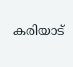കരിയാട്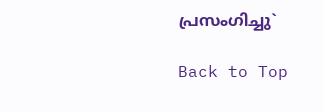പ്രസംഗിച്ചു`

Back to Top